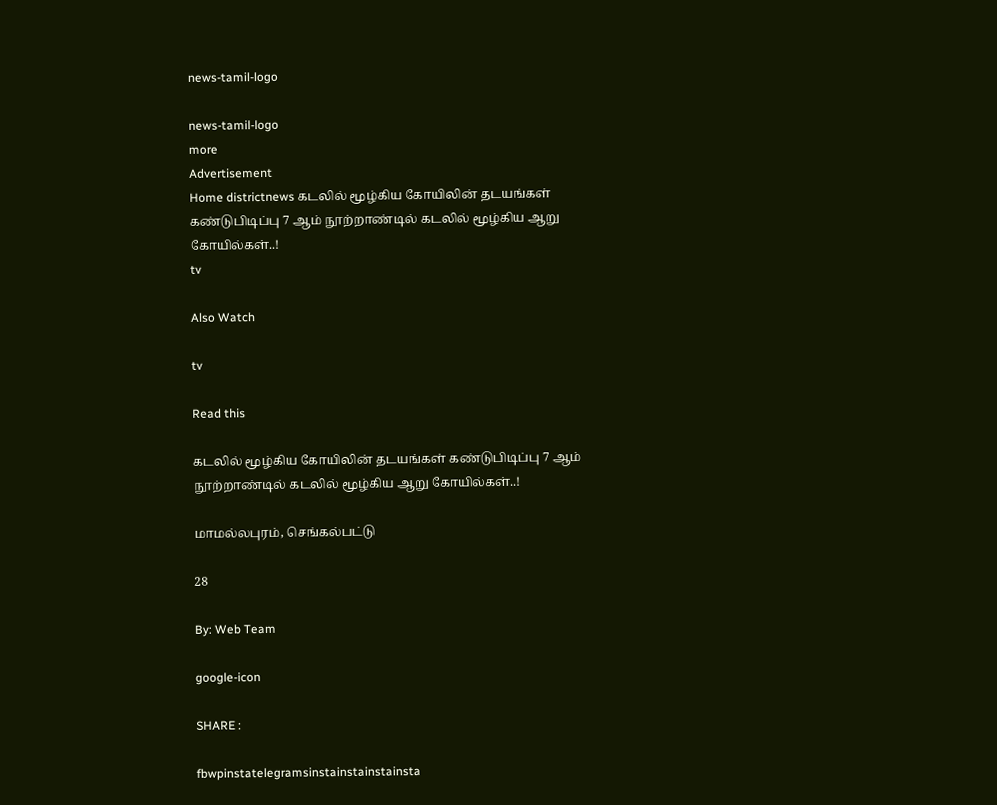news-tamil-logo

news-tamil-logo
more
Advertisement
Home districtnews கடலில் மூழ்கிய கோயிலின் தடயங்கள் கண்டுபிடிப்பு 7 ஆம் நூற்றாண்டில் கடலில் மூழ்கிய ஆறு கோயில்கள்..!
tv

Also Watch

tv

Read this

கடலில் மூழ்கிய கோயிலின் தடயங்கள் கண்டுபிடிப்பு 7 ஆம் நூற்றாண்டில் கடலில் மூழ்கிய ஆறு கோயில்கள்..!

மாமல்லபுரம், செங்கல்பட்டு

28

By: Web Team

google-icon

SHARE :

fbwpinstatelegramsinstainstainstainsta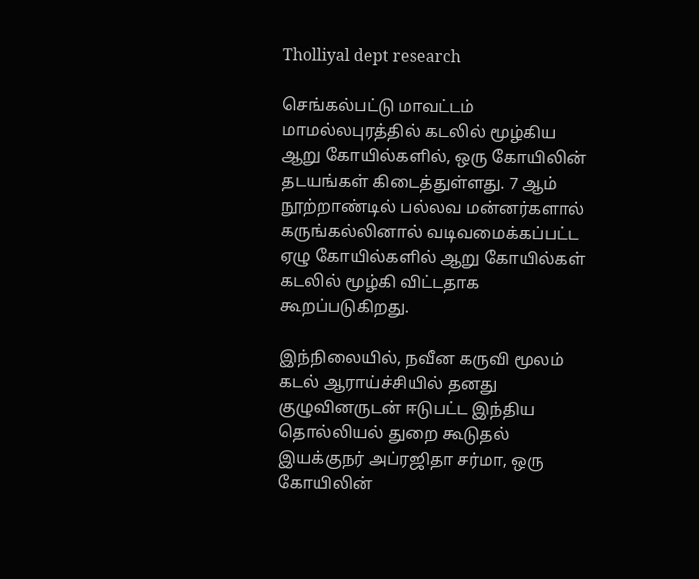Tholliyal dept research

செங்கல்பட்டு மாவட்டம் மாமல்லபுரத்தில் கடலில் மூழ்கிய ஆறு கோயில்களில், ஒரு கோயிலின் தடயங்கள் கிடைத்துள்ளது. 7 ஆம் நூற்றாண்டில் பல்லவ மன்னர்களால் கருங்கல்லினால் வடிவமைக்கப்பட்ட ஏழு கோயில்களில் ஆறு கோயில்கள் கடலில் மூழ்கி விட்டதாக கூறப்படுகிறது.

இந்நிலையில், நவீன கருவி மூலம் கடல் ஆராய்ச்சியில் தனது குழுவினருடன் ஈடுபட்ட இந்திய தொல்லியல் துறை கூடுதல் இயக்குநர் அப்ரஜிதா சர்மா, ஒரு கோயிலின்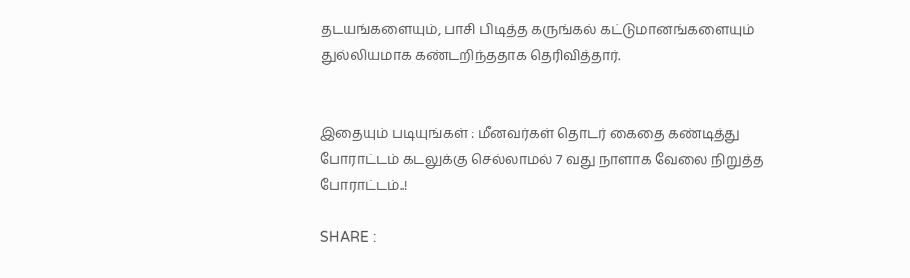தடயங்களையும், பாசி பிடித்த கருங்கல் கட்டுமானங்களையும் துல்லியமாக கண்டறிந்ததாக தெரிவித்தார்.


இதையும் படியுங்கள் : மீனவர்கள் தொடர் கைதை கண்டித்து போராட்டம் கடலுக்கு செல்லாமல் 7 வது நாளாக வேலை நிறுத்த போராட்டம்..!

SHARE :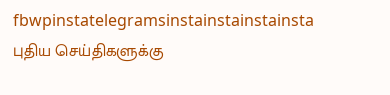fbwpinstatelegramsinstainstainstainsta
புதிய செய்திகளுக்கு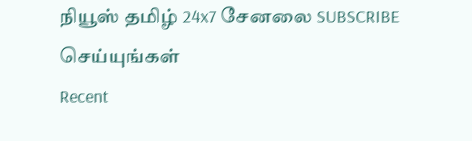நியூஸ் தமிழ் 24x7 சேனலை SUBSCRIBE செய்யுங்கள்
Recent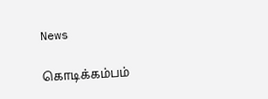News

கொடிக்கம்பம்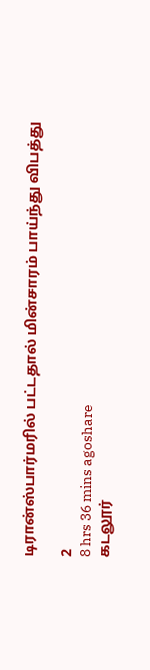டிரான்ஸ்பார்மரில் பட்டதால் மின்சாரம் பாய்ந்து விபத்து

2
8 hrs 36 mins agoshare
கடலூர்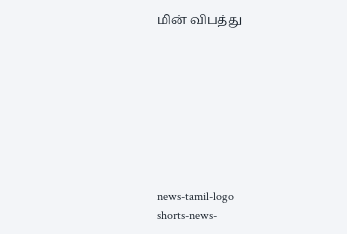மின் விபத்து








news-tamil-logo
shorts-news-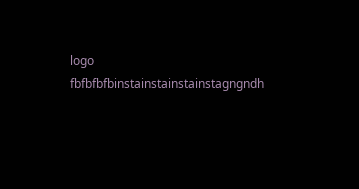logo
fbfbfbfbinstainstainstainstagngndh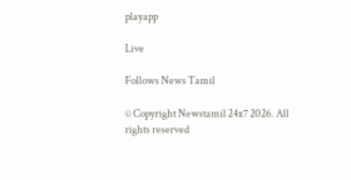playapp

Live

Follows News Tamil

© Copyright Newstamil 24x7 2026. All rights reserved